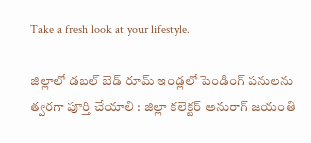Take a fresh look at your lifestyle.

జిల్లాలో డబల్ బెడ్ రూమ్ ఇండ్లలో పెండింగ్ పనులను త్వరగా పూర్తి చేయాలి : జిల్లా కలెక్టర్ అనురాగ్ జయంతి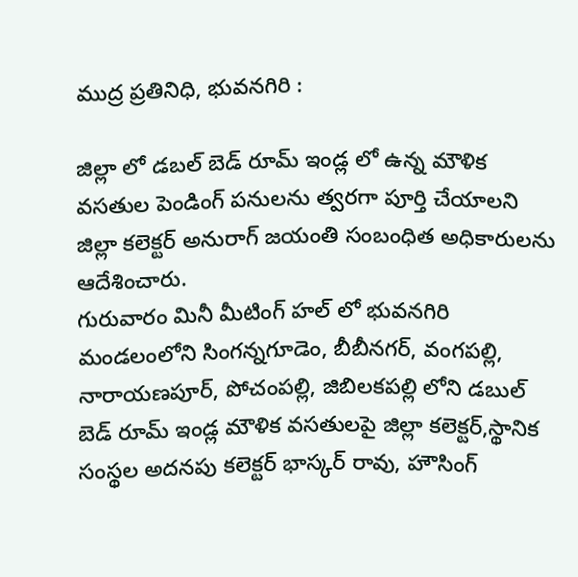ముద్ర ప్రతినిధి, భువనగిరి :

జిల్లా లో డబల్ బెడ్ రూమ్ ఇండ్ల లో ఉన్న మౌళిక వసతుల పెండింగ్ పనులను త్వరగా పూర్తి చేయాలని జిల్లా కలెక్టర్ అనురాగ్ జయంతి సంబంధిత అధికారులను ఆదేశించారు.
గురువారం మినీ మీటింగ్ హల్ లో భువనగిరి మండలంలోని సింగన్నగూడెం, బీబీనగర్, వంగపల్లి, నారాయణపూర్, పోచంపల్లి, జిబిలకపల్లి లోని డబుల్ బెడ్ రూమ్ ఇండ్ల మౌళిక వసతులపై జిల్లా కలెక్టర్,స్థానిక సంస్థల అదనపు కలెక్టర్ భాస్కర్ రావు, హౌసింగ్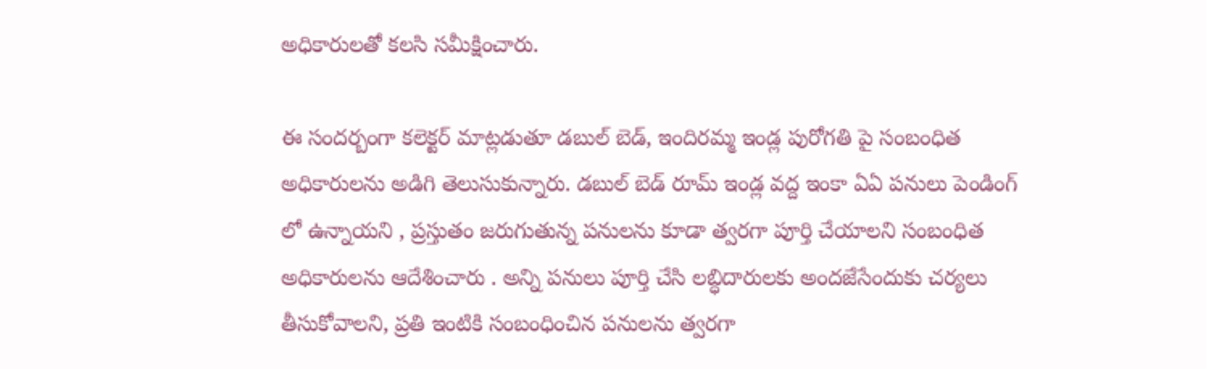అధికారులతో కలసి సమీక్షించారు.

ఈ సందర్బంగా కలెక్టర్ మాట్లడుతూ డబుల్ బెడ్, ఇందిరమ్మ ఇండ్ల పురోగతి పై సంబంధిత అధికారులను అడిగి తెలుసుకున్నారు. డబుల్ బెడ్ రూమ్ ఇండ్ల వద్ద ఇంకా ఏఏ పనులు పెండింగ్ లో ఉన్నాయని , ప్రస్తుతం జరుగుతున్న పనులను కూడా త్వరగా పూర్తి చేయాలని సంబంధిత అధికారులను ఆదేశించారు . అన్ని పనులు పూర్తి చేసి లబ్ధిదారులకు అందజేసేందుకు చర్యలు తీసుకోవాలని, ప్రతి ఇంటికి సంబంధించిన పనులను త్వరగా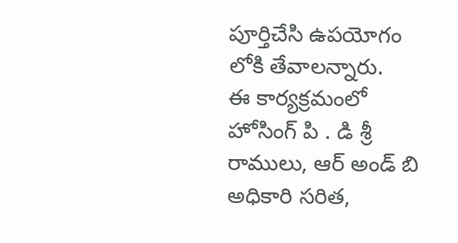పూర్తిచేసి ఉపయోగం లోకి తేవాలన్నారు.
ఈ కార్యక్రమంలో హోసింగ్ పి . డి శ్రీ రాములు, ఆర్ అండ్ బి అధికారి సరిత,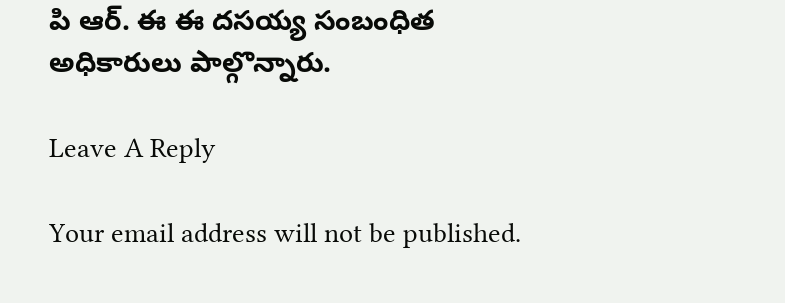పి ఆర్. ఈ ఈ దసయ్య సంబంధిత అధికారులు పాల్గొన్నారు.

Leave A Reply

Your email address will not be published.